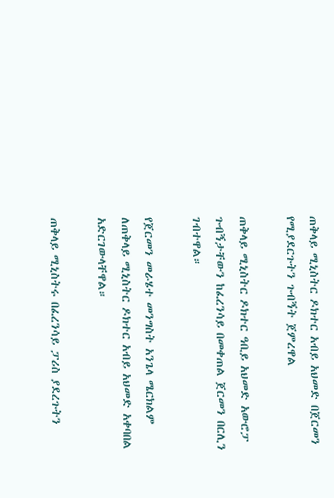ጠቅላይ ሚኒስትር ዶክተር አብይ አህመድ በጀርመን የሚያደርጉትን ጉብኝት ጀምረዋል

ጠቅላይ ሚኒስትር ዶክተር ዓቢይ አህመድ አውሮፓ ጉብኝታቸውን ከፈረንሳይ በመቀጠል ጀርመን በርሊን ገብተዋል።

የጀርመን መራሄተ መንግስት አንጌላ ሜርክልም ለጠቅላይ ሚኒስትር ዶክተር አብይ አህመድ አቀባበል አድርገውላቸዋል።

ጠቅላይ ሚኒስትሩ በፈረንሳይ ፓሪስ ያደረጉትን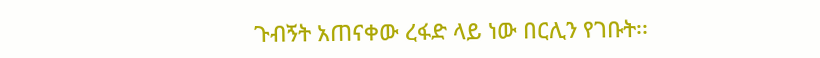ጉብኝት አጠናቀው ረፋድ ላይ ነው በርሊን የገቡት፡፡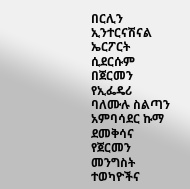በርሊን ኢንተርናሽናል ኤርፖርት ሲደርሱም በጀርመን የኢፌዴሪ ባለሙሉ ስልጣን አምባሳደር ኩማ ደመቅሳና የጀርመን መንግስት ተወካዮችና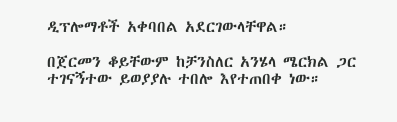ዲፕሎማቶች አቀባበል አደርገውላቸዋል።

በጀርመን ቆይቸውም ከቻንስለር አንሄላ ሜርክል ጋር ተገናኝተው ይወያያሉ ተበሎ እየተጠበቀ ነው።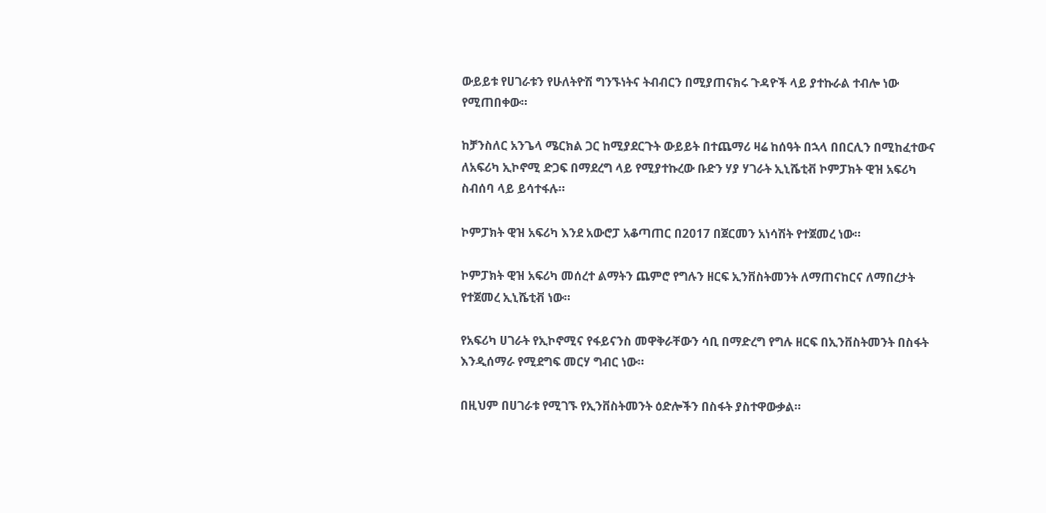ውይይቱ የሀገራቱን የሁለትዮሽ ግንኙነትና ትብብርን በሚያጠናክሩ ጉዳዮች ላይ ያተኩራል ተብሎ ነው የሚጠበቀው።

ከቻንስለር አንጌላ ሜርክል ጋር ከሚያደርጉት ውይይት በተጨማሪ ዛሬ ከሰዓት በኋላ በበርሊን በሚከፈተውና ለአፍሪካ ኢኮኖሚ ድጋፍ በማደረግ ላይ የሚያተኩረው ቡድን ሃያ ሃገራት ኢኒሼቲቭ ኮምፓክት ዊዝ አፍሪካ ስብሰባ ላይ ይሳተፋሉ።

ኮምፓክት ዊዝ አፍሪካ እንደ አውሮፓ አቆጣጠር በ2017 በጀርመን አነሳሽት የተጀመረ ነው።

ኮምፓክት ዊዝ አፍሪካ መሰረተ ልማትን ጨምሮ የግሉን ዘርፍ ኢንቨስትመንት ለማጠናከርና ለማበረታት የተጀመረ ኢኒሼቲቭ ነው።

የአፍሪካ ሀገራት የኢኮኖሚና የፋይናንስ መዋቅራቸውን ሳቢ በማድረግ የግሉ ዘርፍ በኢንቨስትመንት በስፋት እንዲሰማራ የሚደግፍ መርሃ ግብር ነው።

በዚህም በሀገራቱ የሚገኙ የኢንቨስትመንት ዕድሎችን በስፋት ያስተዋውቃል።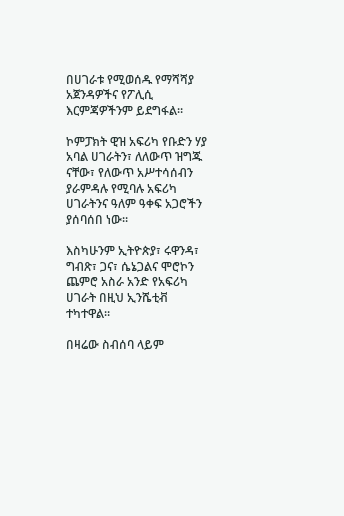በሀገራቱ የሚወሰዱ የማሻሻያ አጀንዳዎችና የፖሊሲ እርምጃዎችንም ይደግፋል።

ኮምፓክት ዊዝ አፍሪካ የቡድን ሃያ አባል ሀገራትን፣ ለለውጥ ዝግጁ ናቸው፣ የለውጥ አሥተሳሰብን ያራምዳሉ የሚባሉ አፍሪካ ሀገራትንና ዓለም ዓቀፍ አጋሮችን ያሰባሰበ ነው።

እስካሁንም ኢትዮጵያ፣ ሩዋንዳ፣ ግብጽ፣ ጋና፣ ሴኔጋልና ሞሮኮን ጨምሮ አስራ አንድ የአፍሪካ ሀገራት በዚህ ኢንሼቲቭ ተካተዋል።

በዛሬው ስብሰባ ላይም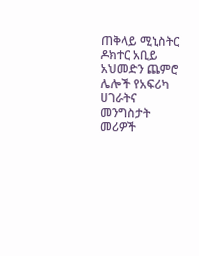ጠቅላይ ሚኒስትር ዶክተር አቢይ አህመድን ጨምሮ ሌሎች የአፍሪካ ሀገራትና መንግስታት መሪዎች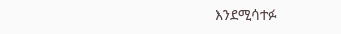እንደሚሳተፉ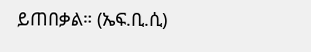ይጠበቃል። (ኤፍ.ቢ.ሲ)